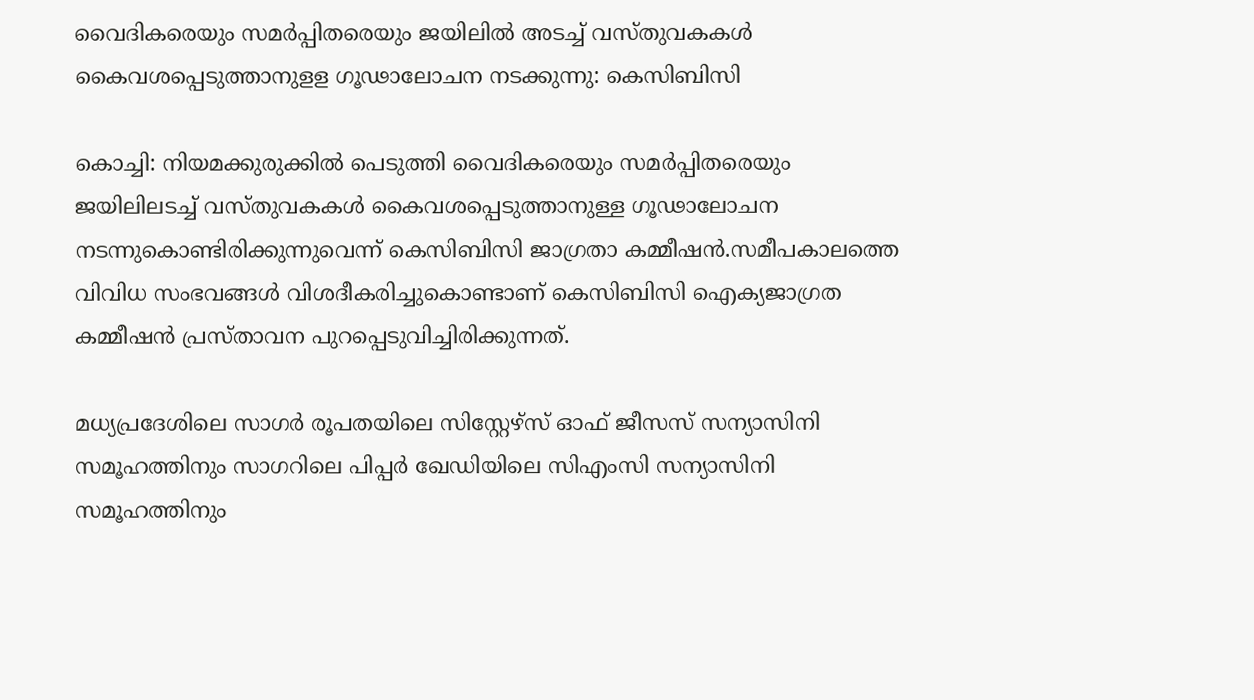വൈദികരെയും സമര്‍പ്പിതരെയും ജയിലില്‍ അടച്ച് വസ്തുവകകള്‍ കൈവശപ്പെടുത്താനുളള ഗൂഢാലോചന നടക്കുന്നു: കെസിബിസി

കൊച്ചി: നിയമക്കുരുക്കില്‍ പെടുത്തി വൈദികരെയും സമര്‍പ്പിതരെയും ജയിലിലടച്ച് വസ്തുവകകള്‍ കൈവശപ്പെടുത്താനുള്ള ഗൂഢാലോചന നടന്നുകൊണ്ടിരിക്കുന്നുവെന്ന് കെസിബിസി ജാഗ്രതാ കമ്മീഷന്‍.സമീപകാലത്തെ വിവിധ സംഭവങ്ങള്‍ വിശദീകരിച്ചുകൊണ്ടാണ് കെസിബിസി ഐക്യജാഗ്രത കമ്മീഷന്‍ പ്രസ്താവന പുറപ്പെടുവിച്ചിരിക്കുന്നത്.

മധ്യപ്രദേശിലെ സാഗര്‍ രൂപതയിലെ സിസ്റ്റേഴ്‌സ് ഓഫ് ജീസസ് സന്യാസിനി സമൂഹത്തിനും സാഗറിലെ പിപ്പര്‍ ഖേഡിയിലെ സിഎംസി സന്യാസിനി സമൂഹത്തിനും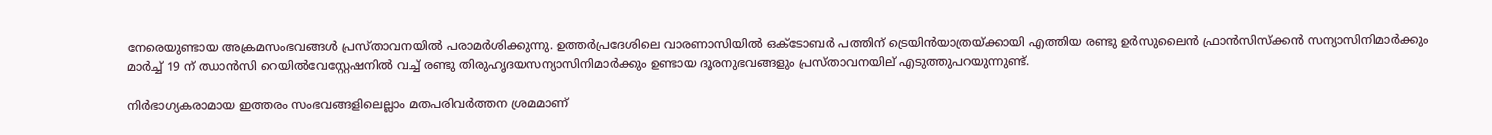നേരെയുണ്ടായ അക്രമസംഭവങ്ങള്‍ പ്രസ്താവനയില്‍ പരാമര്‍ശിക്കുന്നു. ഉത്തര്‍പ്രദേശിലെ വാരണാസിയില്‍ ഒക്ടോബര്‍ പത്തിന് ട്രെയിന്‍യാത്രയ്ക്കായി എത്തിയ രണ്ടു ഉര്‍സുലൈന്‍ ഫ്രാന്‍സിസ്‌ക്കന്‍ സന്യാസിനിമാര്‍ക്കും മാര്‍ച്ച് 19 ന് ഝാന്‍സി റെയില്‍വേസ്റ്റേഷനില്‍ വച്ച് രണ്ടു തിരുഹൃദയസന്യാസിനിമാര്‍ക്കും ഉണ്ടായ ദൂരനുഭവങ്ങളും പ്രസ്താവനയില് എടുത്തുപറയുന്നുണ്ട്.

നിര്‍ഭാഗ്യകരാമായ ഇത്തരം സംഭവങ്ങളിലെല്ലാം മതപരിവര്‍ത്തന ശ്രമമാണ്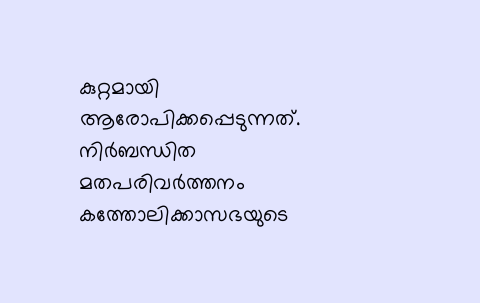കുറ്റമായി ആരോപിക്കപ്പെടുന്നത്. നിര്‍ബന്ധിത മതപരിവര്‍ത്തനം കത്തോലിക്കാസഭയുടെ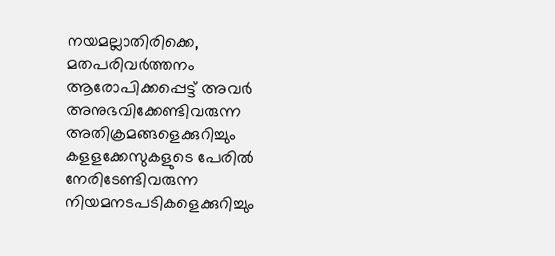നയമല്ലാതിരിക്കെ, മതപരിവര്‍ത്തനം ആരോപിക്കപ്പെട്ട് അവര്‍ അനുഭവിക്കേണ്ടിവരുന്ന അതിക്രമങ്ങളെക്കുറിച്ചും കളളക്കേസുകളുടെ പേരില്‍ നേരിടേണ്ടിവരുന്ന നിയമനടപടികളെക്കുറിച്ചും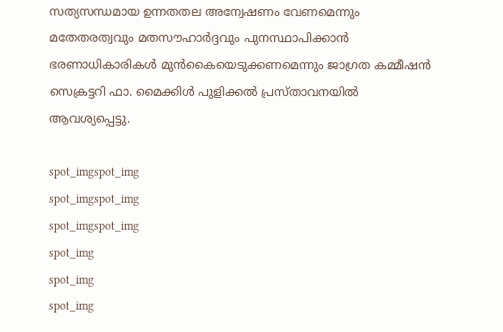സത്യസന്ധമായ ഉന്നതതല അന്വേഷണം വേണമെന്നും മതേതരത്വവും മതസൗഹാര്‍ദ്ദവും പുനസ്ഥാപിക്കാന്‍ ഭരണാധികാരികള്‍ മുന്‍കൈയെടുക്കണമെന്നും ജാഗ്രത കമ്മീഷന്‍ സെക്രട്ടറി ഫാ. മൈക്കിള്‍ പുളിക്കല്‍ പ്രസ്താവനയില്‍ ആവശ്യപ്പെട്ടു.

spot_imgspot_img
spot_imgspot_img
spot_imgspot_img
spot_img
spot_img
spot_img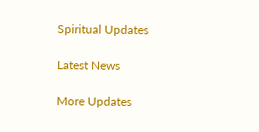Spiritual Updates

Latest News

More Updates